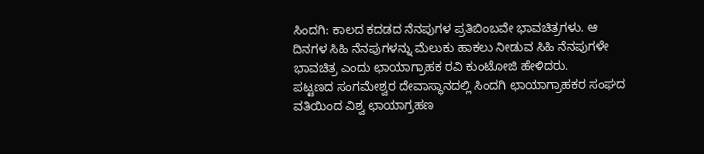ಸಿಂದಗಿ: ಕಾಲದ ಕದಡದ ನೆನಪುಗಳ ಪ್ರತಿಬಿಂಬವೇ ಭಾವಚಿತ್ರಗಳು. ಆ ದಿನಗಳ ಸಿಹಿ ನೆನಪುಗಳನ್ನು ಮೆಲುಕು ಹಾಕಲು ನೀಡುವ ಸಿಹಿ ನೆನಪುಗಳೇ ಭಾವಚಿತ್ರ ಎಂದು ಛಾಯಾಗ್ರಾಹಕ ರವಿ ಕುಂಟೋಜಿ ಹೇಳಿದರು.
ಪಟ್ಟಣದ ಸಂಗಮೇಶ್ವರ ದೇವಾಸ್ಥಾನದಲ್ಲಿ ಸಿಂದಗಿ ಛಾಯಾಗ್ರಾಹಕರ ಸಂಘದ ವತಿಯಿಂದ ವಿಶ್ವ ಛಾಯಾಗ್ರಹಣ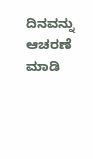ದಿನವನ್ನು ಆಚರಣೆ ಮಾಡಿ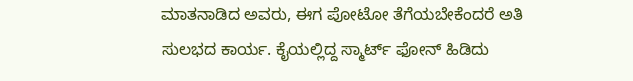ಮಾತನಾಡಿದ ಅವರು, ಈಗ ಪೋಟೋ ತೆಗೆಯಬೇಕೆಂದರೆ ಅತಿ ಸುಲಭದ ಕಾರ್ಯ. ಕೈಯಲ್ಲಿದ್ದ ಸ್ಮಾರ್ಟ್ ಫೋನ್ ಹಿಡಿದು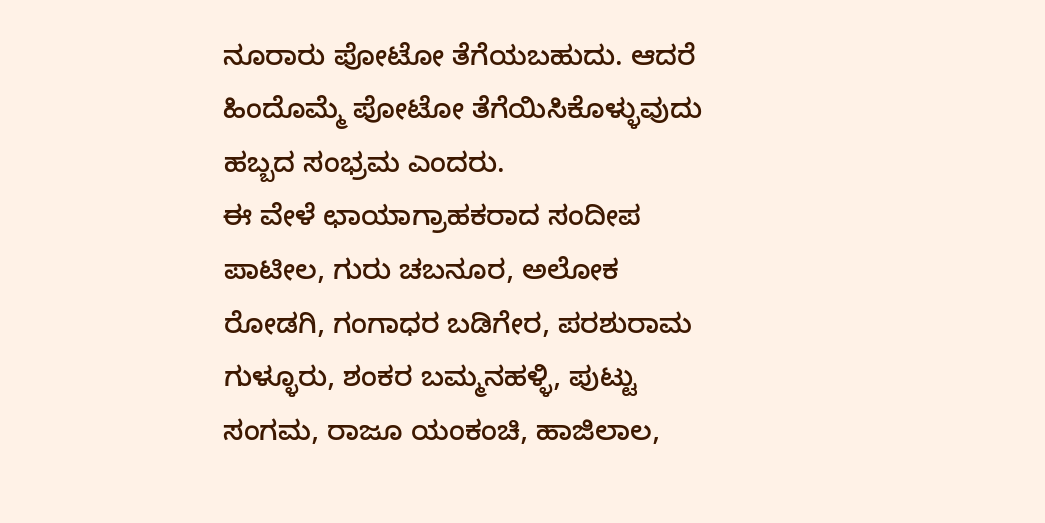ನೂರಾರು ಪೋಟೋ ತೆಗೆಯಬಹುದು. ಆದರೆ ಹಿಂದೊಮ್ಮೆ ಪೋಟೋ ತೆಗೆಯಿಸಿಕೊಳ್ಳುವುದು ಹಬ್ಬದ ಸಂಭ್ರಮ ಎಂದರು.
ಈ ವೇಳೆ ಛಾಯಾಗ್ರಾಹಕರಾದ ಸಂದೀಪ ಪಾಟೀಲ, ಗುರು ಚಬನೂರ, ಅಲೋಕ ರೋಡಗಿ, ಗಂಗಾಧರ ಬಡಿಗೇರ, ಪರಶುರಾಮ ಗುಳ್ಳೂರು, ಶಂಕರ ಬಮ್ಮನಹಳ್ಳಿ, ಪುಟ್ಟು ಸಂಗಮ, ರಾಜೂ ಯಂಕಂಚಿ, ಹಾಜಿಲಾಲ,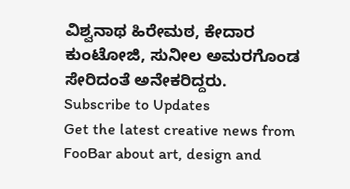ವಿಶ್ವನಾಥ ಹಿರೇಮಠ, ಕೇದಾರ ಕುಂಟೋಜಿ, ಸುನೀಲ ಅಮರಗೊಂಡ ಸೇರಿದಂತೆ ಅನೇಕರಿದ್ದರು.
Subscribe to Updates
Get the latest creative news from FooBar about art, design and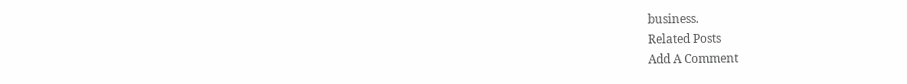business.
Related Posts
Add A Comment